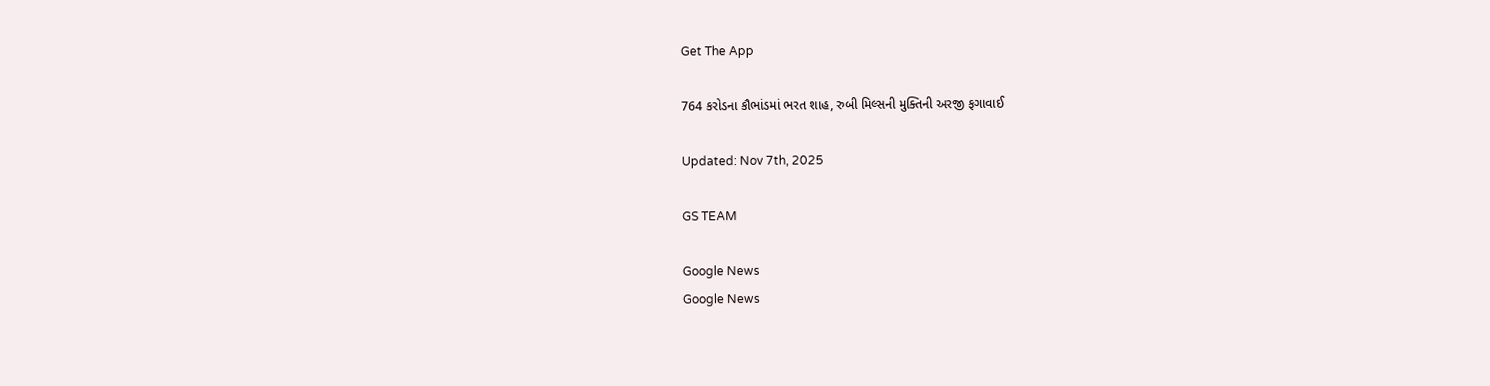Get The App

764 કરોડના કૌભાંડમાં ભરત શાહ, રુબી મિલ્સની મુક્તિની અરજી ફગાવાઈ

Updated: Nov 7th, 2025

GS TEAM

Google News
Google News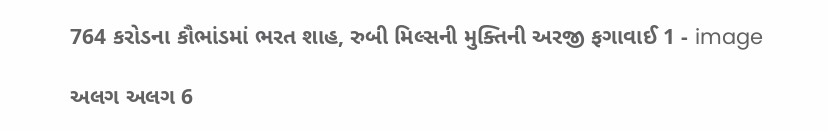764 કરોડના કૌભાંડમાં ભરત શાહ, રુબી મિલ્સની મુક્તિની અરજી ફગાવાઈ 1 - image

અલગ અલગ 6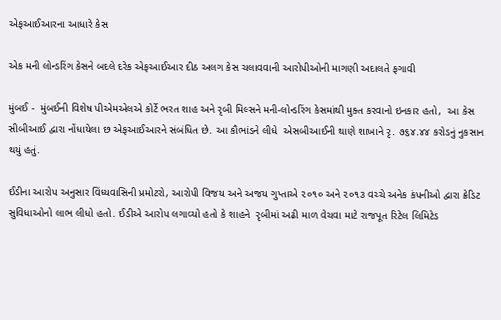એફઆઈઆરના આધારે કેસ

એક મની લોન્ડરિંગ કેસને બદલે દરેક એફઆઈઆર દીઠ અલગ કેસ ચલાવવાની આરોપીઓની માગણી અદાલતે ફગાવી

મુંબઈ -  મુંબઈની વિશેષ પીએમએલએ કોર્ટે ભરત શાહ અને રૃબી મિલ્સને મની-લોન્ડરિંગ કેસમાંથી મુક્ત કરવાનો ઇનકાર હતો,  આ કેસ સીબીઆઈ દ્વારા નોંધાયેલા છ એફઆઈઆરને સંબંધિત છે. આ કૌભાંડને લીધે  એસબીઆઈની થાણે શાખાને રૃ. ૭૬૪.૪૪ કરોડનું નુકસાન થયું હતું.

ઈડીના આરોપ અનુસાર વિંધ્યવાસિની પ્રમોટરો, આરોપી વિજય અને અજય ગુપ્તાએ ૨૦૧૦ અને ૨૦૧૩ વચ્ચે અનેક કંપનીઓ દ્વારા ક્રેડિટ સુવિધાઓનો લાભ લીધો હતો. ઈડીએ આરોપ લગાવ્યો હતો કે શાહને  રૃબીમાં અઢી માળ વેચવા માટે રાજપૂત રિટેલ લિમિટેડ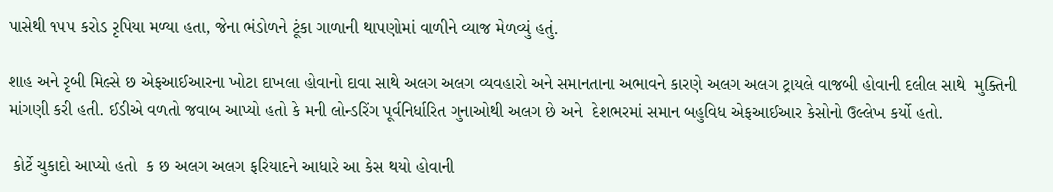પાસેથી ૧૫૫ કરોડ રૃપિયા મળ્યા હતા, જેના ભંડોળને ટૂંકા ગાળાની થાપણોમાં વાળીને વ્યાજ મેળવ્યું હતું.

શાહ અને રૃબી મિલ્સે છ એફઆઈઆરના ખોટા દાખલા હોવાનો દાવા સાથે અલગ અલગ વ્યવહારો અને સમાનતાના અભાવને કારણે અલગ અલગ ટ્રાયલે વાજબી હોવાની દલીલ સાથે  મુક્તિની માંગણી કરી હતી. ઈડીએ વળતો જવાબ આપ્યો હતો કે મની લોન્ડરિંગ પૂર્વનિર્ધારિત ગુનાઓથી અલગ છે અને  દેશભરમાં સમાન બહુવિધ એફઆઈઆર કેસોનો ઉલ્લેખ કર્યો હતો.

 કોર્ટે ચુકાદો આપ્યો હતો  ક છ અલગ અલગ ફરિયાદને આધારે આ કેસ થયો હોવાની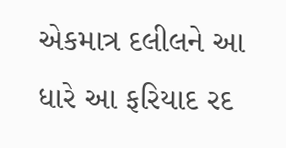એકમાત્ર દલીલને આ ધારે આ ફરિયાદ રદ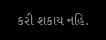કરી શકાય નહિ.